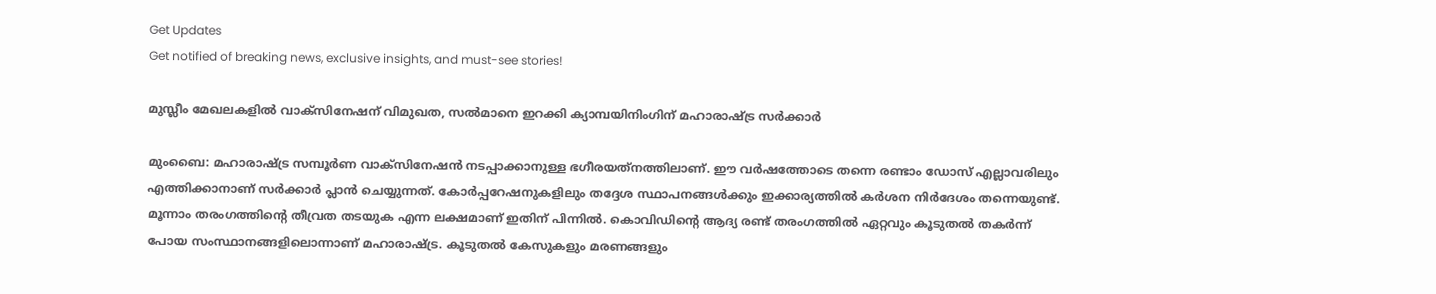Get Updates
Get notified of breaking news, exclusive insights, and must-see stories!

മുസ്ലീം മേഖലകളില്‍ വാക്‌സിനേഷന് വിമുഖത, സല്‍മാനെ ഇറക്കി ക്യാമ്പയിനിംഗിന് മഹാരാഷ്ട്ര സര്‍ക്കാര്‍

മുംബൈ: മഹാരാഷ്ട്ര സമ്പൂര്‍ണ വാക്‌സിനേഷന്‍ നടപ്പാക്കാനുള്ള ഭഗീരയത്‌നത്തിലാണ്. ഈ വര്‍ഷത്തോടെ തന്നെ രണ്ടാം ഡോസ് എല്ലാവരിലും എത്തിക്കാനാണ് സര്‍ക്കാര്‍ പ്ലാന്‍ ചെയ്യുന്നത്. കോര്‍പ്പറേഷനുകളിലും തദ്ദേശ സ്ഥാപനങ്ങള്‍ക്കും ഇക്കാര്യത്തില്‍ കര്‍ശന നിര്‍ദേശം തന്നെയുണ്ട്. മൂന്നാം തരംഗത്തിന്റെ തീവ്രത തടയുക എന്ന ലക്ഷമാണ് ഇതിന് പിന്നില്‍. കൊവിഡിന്റെ ആദ്യ രണ്ട് തരംഗത്തില്‍ ഏറ്റവും കൂടുതല്‍ തകര്‍ന്ന് പോയ സംസ്ഥാനങ്ങളിലൊന്നാണ് മഹാരാഷ്ട്ര. കൂടുതല്‍ കേസുകളും മരണങ്ങളും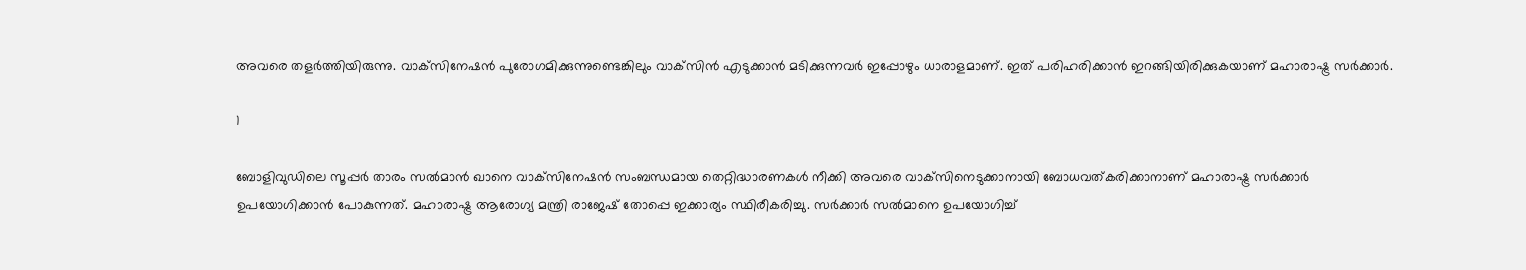അവരെ തളര്‍ത്തിയിരുന്നു. വാക്‌സിനേഷന്‍ പുരോഗമിക്കുന്നുണ്ടെങ്കിലും വാക്‌സിന്‍ എടുക്കാന്‍ മടിക്കുന്നവര്‍ ഇപ്പോഴും ധാരാളമാണ്. ഇത് പരിഹരിക്കാന്‍ ഇറങ്ങിയിരിക്കുകയാണ് മഹാരാഷ്ട്ര സര്‍ക്കാര്‍.

1

ബോളിവുഡിലെ സൂപ്പര്‍ താരം സല്‍മാന്‍ ഖാനെ വാക്‌സിനേഷന്‍ സംബന്ധമായ തെറ്റിദ്ധാരണകള്‍ നീക്കി അവരെ വാക്‌സിനെടുക്കാനായി ബോധവത്കരിക്കാനാണ് മഹാരാഷ്ട്ര സര്‍ക്കാര്‍ ഉപയോഗിക്കാന്‍ പോകുന്നത്. മഹാരാഷ്ട്ര ആരോഗ്യ മന്ത്രി രാജേഷ് തോപ്പെ ഇക്കാര്യം സ്ഥിരീകരിച്ചു. സര്‍ക്കാര്‍ സല്‍മാനെ ഉപയോഗിച്ച്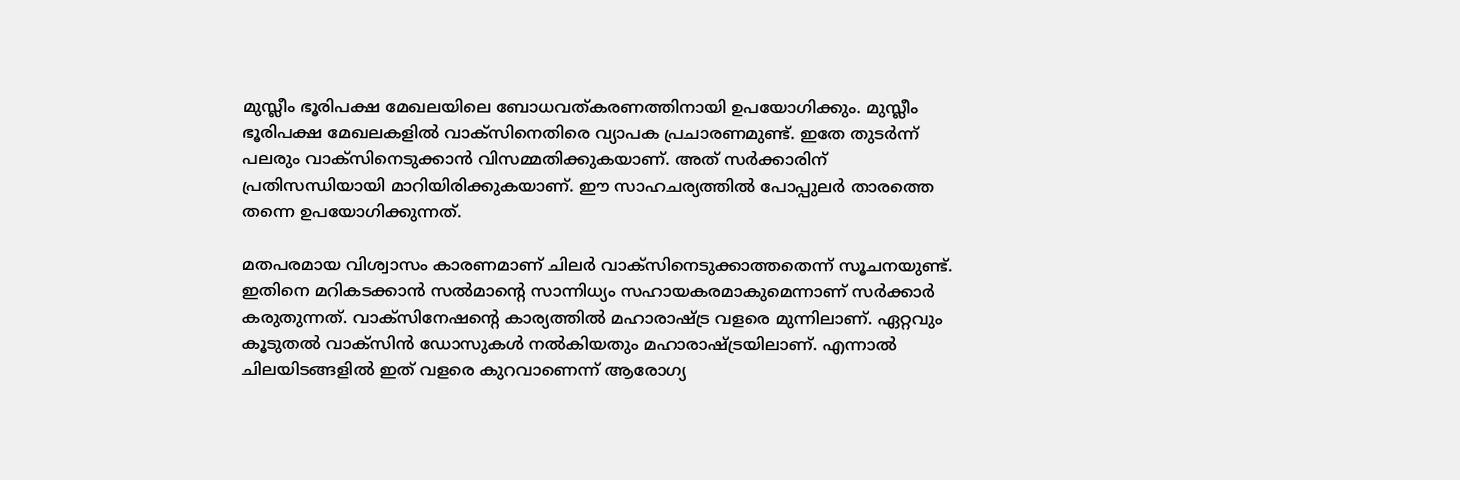മുസ്ലീം ഭൂരിപക്ഷ മേഖലയിലെ ബോധവത്കരണത്തിനായി ഉപയോഗിക്കും. മുസ്ലീം ഭൂരിപക്ഷ മേഖലകളില്‍ വാക്‌സിനെതിരെ വ്യാപക പ്രചാരണമുണ്ട്. ഇതേ തുടര്‍ന്ന് പലരും വാക്‌സിനെടുക്കാന്‍ വിസമ്മതിക്കുകയാണ്. അത് സര്‍ക്കാരിന് പ്രതിസന്ധിയായി മാറിയിരിക്കുകയാണ്. ഈ സാഹചര്യത്തില്‍ പോപ്പുലര്‍ താരത്തെ തന്നെ ഉപയോഗിക്കുന്നത്.

മതപരമായ വിശ്വാസം കാരണമാണ് ചിലര്‍ വാക്‌സിനെടുക്കാത്തതെന്ന് സൂചനയുണ്ട്. ഇതിനെ മറികടക്കാന്‍ സല്‍മാന്റെ സാന്നിധ്യം സഹായകരമാകുമെന്നാണ് സര്‍ക്കാര്‍ കരുതുന്നത്. വാക്‌സിനേഷന്റെ കാര്യത്തില്‍ മഹാരാഷ്ട്ര വളരെ മുന്നിലാണ്. ഏറ്റവും കൂടുതല്‍ വാക്‌സിന്‍ ഡോസുകള്‍ നല്‍കിയതും മഹാരാഷ്ട്രയിലാണ്. എന്നാല്‍ ചിലയിടങ്ങളില്‍ ഇത് വളരെ കുറവാണെന്ന് ആരോഗ്യ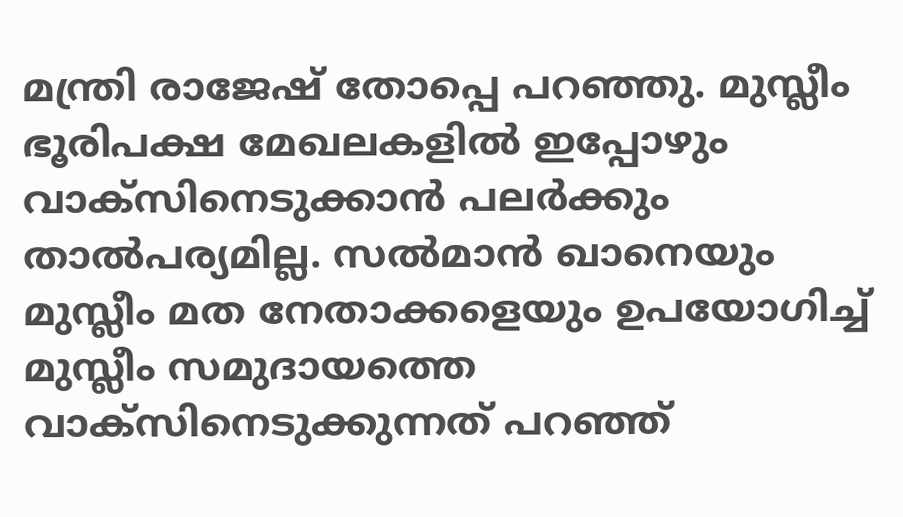മന്ത്രി രാജേഷ് തോപ്പെ പറഞ്ഞു. മുസ്ലീം ഭൂരിപക്ഷ മേഖലകളില്‍ ഇപ്പോഴും വാക്‌സിനെടുക്കാന്‍ പലര്‍ക്കും താല്‍പര്യമില്ല. സല്‍മാന്‍ ഖാനെയും മുസ്ലീം മത നേതാക്കളെയും ഉപയോഗിച്ച് മുസ്ലീം സമുദായത്തെ വാക്‌സിനെടുക്കുന്നത് പറഞ്ഞ്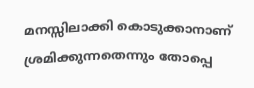മനസ്സിലാക്കി കൊടുക്കാനാണ് ശ്രമിക്കുന്നതെന്നും തോപ്പെ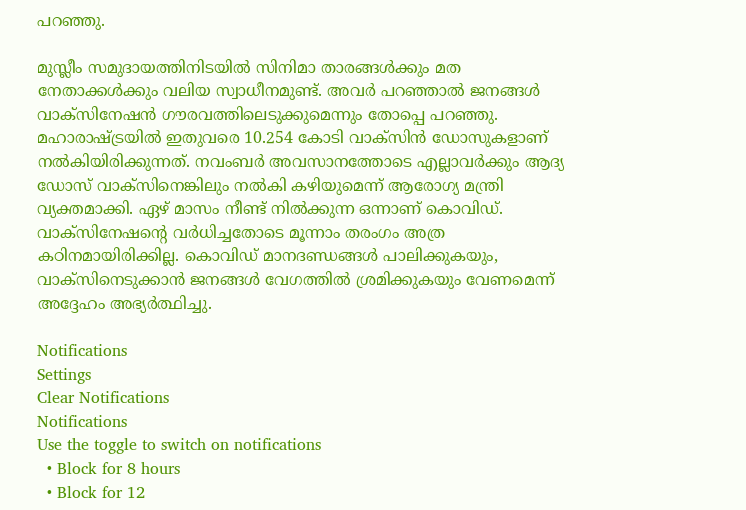പറഞ്ഞു.

മുസ്ലീം സമുദായത്തിനിടയില്‍ സിനിമാ താരങ്ങള്‍ക്കും മത നേതാക്കള്‍ക്കും വലിയ സ്വാധീനമുണ്ട്. അവര്‍ പറഞ്ഞാല്‍ ജനങ്ങള്‍ വാക്‌സിനേഷന്‍ ഗൗരവത്തിലെടുക്കുമെന്നും തോപ്പെ പറഞ്ഞു. മഹാരാഷ്ട്രയില്‍ ഇതുവരെ 10.254 കോടി വാക്‌സിന്‍ ഡോസുകളാണ് നല്‍കിയിരിക്കുന്നത്. നവംബര്‍ അവസാനത്തോടെ എല്ലാവര്‍ക്കും ആദ്യ ഡോസ് വാക്‌സിനെങ്കിലും നല്‍കി കഴിയുമെന്ന് ആരോഗ്യ മന്ത്രി വ്യക്തമാക്കി. ഏഴ് മാസം നീണ്ട് നില്‍ക്കുന്ന ഒന്നാണ് കൊവിഡ്. വാക്‌സിനേഷന്റെ വര്‍ധിച്ചതോടെ മൂന്നാം തരംഗം അത്ര കഠിനമായിരിക്കില്ല. കൊവിഡ് മാനദണ്ഡങ്ങള്‍ പാലിക്കുകയും, വാക്‌സിനെടുക്കാന്‍ ജനങ്ങള്‍ വേഗത്തില്‍ ശ്രമിക്കുകയും വേണമെന്ന് അദ്ദേഹം അഭ്യര്‍ത്ഥിച്ചു.

Notifications
Settings
Clear Notifications
Notifications
Use the toggle to switch on notifications
  • Block for 8 hours
  • Block for 12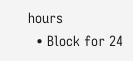hours
  • Block for 24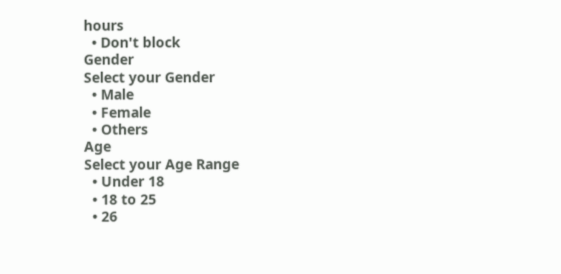hours
  • Don't block
Gender
Select your Gender
  • Male
  • Female
  • Others
Age
Select your Age Range
  • Under 18
  • 18 to 25
  • 26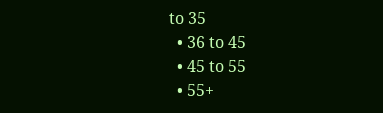to 35
  • 36 to 45
  • 45 to 55
  • 55+